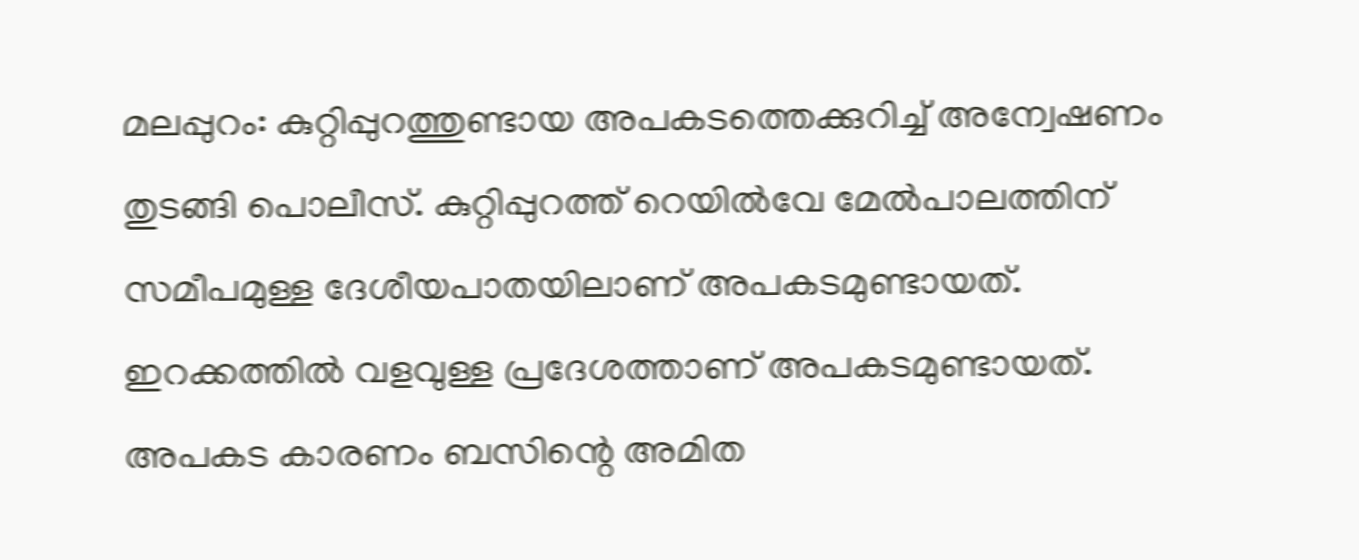മലപ്പുറം: കുറ്റിപ്പുറത്തുണ്ടായ അപകടത്തെക്കുറിച്ച് അന്വേഷണം തുടങ്ങി പൊലീസ്. കുറ്റിപ്പുറത്ത് റെയിൽവേ മേൽപാലത്തിന് സമീപമുള്ള ദേശീയപാതയിലാണ് അപകടമുണ്ടായത്. ഇറക്കത്തിൽ വളവുള്ള പ്രദേശത്താണ് അപകടമുണ്ടായത്. അപകട കാരണം ബസിന്റെ അമിത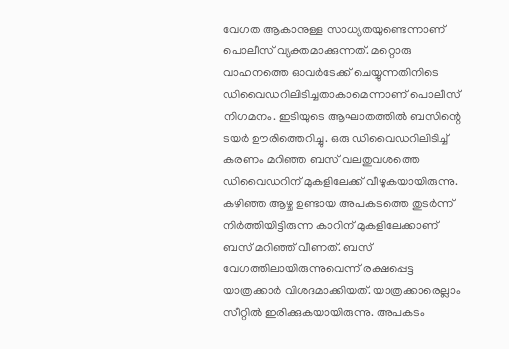വേഗത ആകാനുള്ള സാധ്യതയുണ്ടെന്നാണ് പൊലീസ് വ്യക്തമാക്കുന്നത്. മറ്റൊരു വാഹനത്തെ ഓവർടേക്ക് ചെയ്യുന്നതിനിടെ ഡിവൈഡറിലിടിച്ചതാകാമെന്നാണ് പൊലീസ് നിഗമനം. ഇടിയുടെ ആഘാതത്തിൽ ബസിന്റെ ടയർ ഊരിത്തെറിച്ചു. ഒരു ഡിവൈഡറിലിടിച്ച് കരണം മറിഞ്ഞ ബസ് വലതുവശത്തെ ഡിവൈഡറിന് മുകളിലേക്ക് വീഴുകയായിരുന്നു. കഴിഞ്ഞ ആഴ്ച ഉണ്ടായ അപകടത്തെ തുടർന്ന് നിർത്തിയിട്ടിരുന്ന കാറിന് മുകളിലേക്കാണ് ബസ് മറിഞ്ഞ് വീണത്. ബസ് വേഗത്തിലായിരുന്നുവെന്ന് രക്ഷപ്പെട്ട യാത്രക്കാർ വിശദമാക്കിയത്. യാത്രക്കാരെല്ലാം സീറ്റിൽ ഇരിക്കുകയായിരുന്നു. അപകടം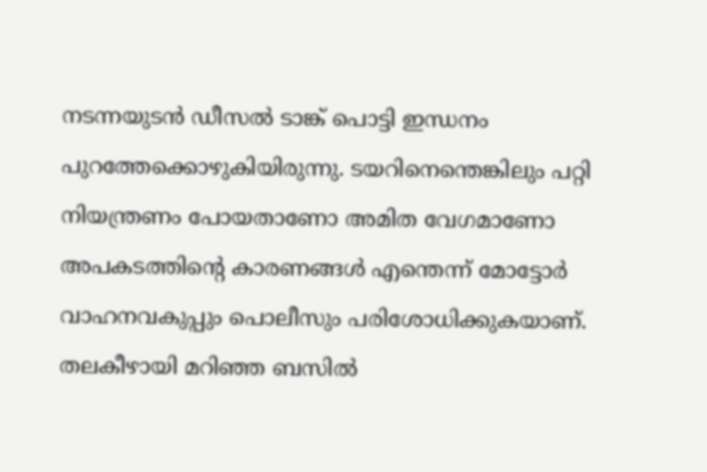നടന്നയുടൻ ഡീസൽ ടാങ്ക് പൊട്ടി ഇന്ധനം പുറത്തേക്കൊഴുകിയിരുന്നു. ടയറിനെന്തെങ്കിലും പറ്റി നിയന്ത്രണം പോയതാണോ അമിത വേഗമാണോ അപകടത്തിൻ്റെ കാരണങ്ങൾ എന്തെന്ന് മോട്ടോർ വാഹനവകുപ്പും പൊലീസും പരിശോധിക്കുകയാണ്. തലകീഴായി മറിഞ്ഞ ബസിൽ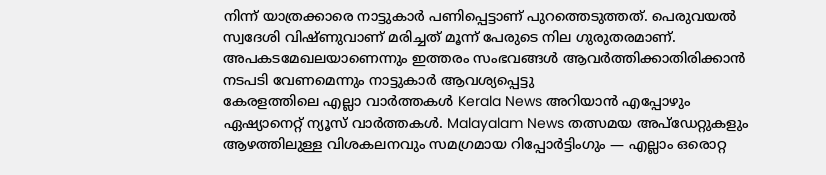നിന്ന് യാത്രക്കാരെ നാട്ടുകാർ പണിപ്പെട്ടാണ് പുറത്തെടുത്തത്. പെരുവയൽ സ്വദേശി വിഷ്ണുവാണ് മരിച്ചത് മൂന്ന് പേരുടെ നില ഗുരുതരമാണ്. അപകടമേഖലയാണെന്നും ഇത്തരം സംഭവങ്ങൾ ആവർത്തിക്കാതിരിക്കാൻ നടപടി വേണമെന്നും നാട്ടുകാർ ആവശ്യപ്പെട്ടു
കേരളത്തിലെ എല്ലാ വാർത്തകൾ Kerala News അറിയാൻ എപ്പോഴും ഏഷ്യാനെറ്റ് ന്യൂസ് വാർത്തകൾ. Malayalam News തത്സമയ അപ്ഡേറ്റുകളും ആഴത്തിലുള്ള വിശകലനവും സമഗ്രമായ റിപ്പോർട്ടിംഗും — എല്ലാം ഒരൊറ്റ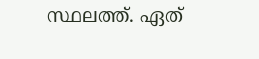സ്ഥലത്ത്. ഏത്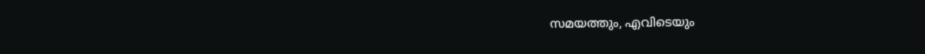സമയത്തും, എവിടെയും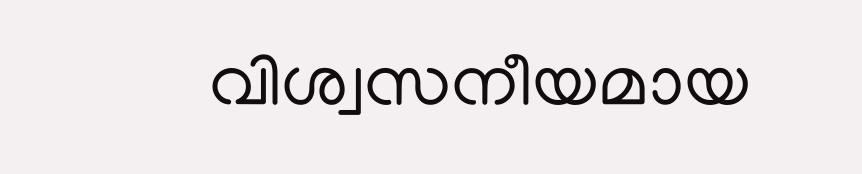വിശ്വസനീയമായ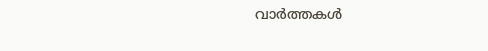വാർത്തകൾ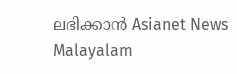ലഭിക്കാൻ Asianet News Malayalam